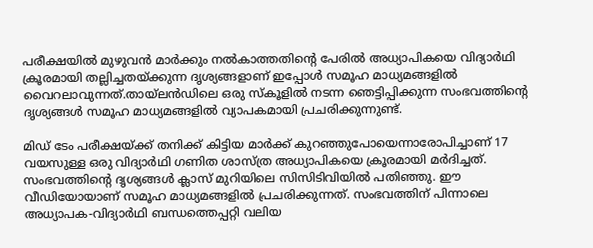പരീക്ഷയില്‍ മുഴുവൻ മാർക്കും നല്‍കാത്തതിന്റെ പേരില്‍ അധ്യാപികയെ വിദ്യാർഥി ക്രൂരമായി തല്ലിച്ചതയ്ക്കുന്ന ദൃശ്യങ്ങളാണ് ഇപ്പോള്‍ സമൂഹ മാധ്യമങ്ങളില്‍ വൈറലാവുന്നത്.തായ്‌ലൻഡിലെ ഒരു സ്കൂളില്‍ നടന്ന ഞെട്ടിപ്പിക്കുന്ന സംഭവത്തിന്റെ ദൃശ്യങ്ങള്‍ സമൂഹ മാധ്യമങ്ങളില്‍ വ്യാപകമായി പ്രചരിക്കുന്നുണ്ട്.

മിഡ് ടേം പരീക്ഷയ്ക്ക് തനിക്ക് കിട്ടിയ മാർക്ക് കുറഞ്ഞുപോയെന്നാരോപിച്ചാണ് 17 വയസുള്ള ഒരു വിദ്യാർഥി ഗണിത ശാസ്ത്ര അധ്യാപികയെ ക്രൂരമായി മർദിച്ചത്. സംഭവത്തിന്റെ ദൃശ്യങ്ങള്‍ ക്ലാസ് മുറിയിലെ സിസിടിവിയില്‍ പതിഞ്ഞു. ഈ വീഡിയോയാണ് സമൂഹ മാധ്യമങ്ങളില്‍ പ്രചരിക്കുന്നത്. സംഭവത്തിന് പിന്നാലെ അധ്യാപക-വിദ്യാർഥി ബന്ധത്തെപ്പറ്റി വലിയ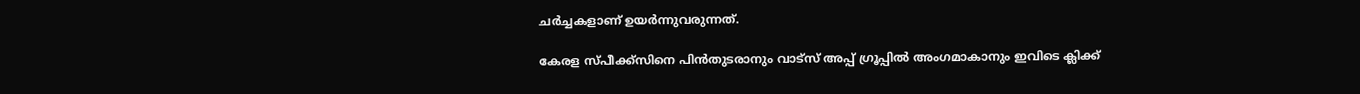ചർച്ചകളാണ് ഉയർന്നുവരുന്നത്.

കേരള സ്പീക്ക്സിനെ പിൻതുടരാനും വാട്സ് അപ്പ് ഗ്രൂപ്പിൽ അംഗമാകാനും ഇവിടെ ക്ലിക്ക്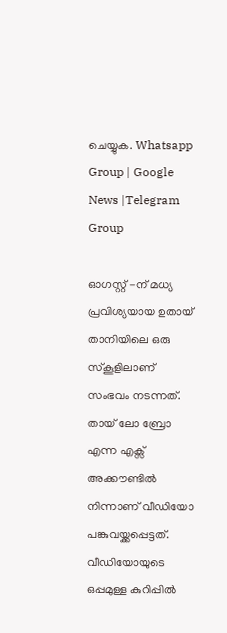ചെയ്യുക. Whatsapp Group | Google News |Telegram Group

ഓഗസ്റ്റ് -ന് മധ്യ പ്രവിശ്യയായ ഉതായ് താനിയിലെ ഒരു സ്കൂളിലാണ് സംഭവം നടന്നത്. തായ് ലോ ബ്രോ എന്ന എക്സ് അക്കൗണ്ടില്‍ നിന്നാണ് വീഡിയോ പങ്കുവയ്ക്കപ്പെട്ടത്. വീഡിയോയുടെ ഒപ്പമുള്ള കുറിപ്പില്‍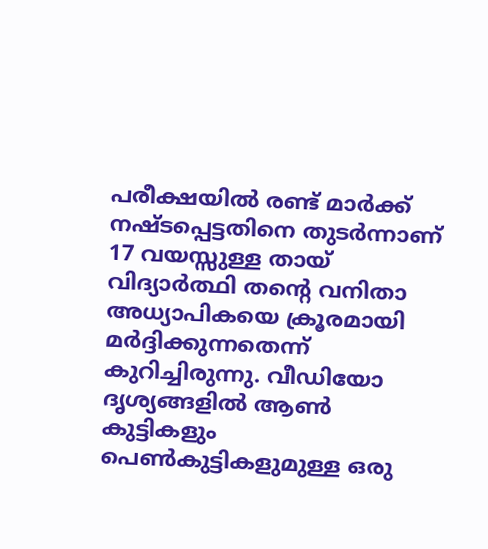പരീക്ഷയില്‍ രണ്ട് മാർക്ക് നഷ്ടപ്പെട്ടതിനെ തുടർന്നാണ് 17 വയസ്സുള്ള തായ് വിദ്യാർത്ഥി തന്‍റെ വനിതാ അധ്യാപികയെ ക്രൂരമായി മർദ്ദിക്കുന്നതെന്ന് കുറിച്ചിരുന്നു. വീഡിയോ ദൃശ്യങ്ങളില്‍ ആണ്‍ കുട്ടികളും പെണ്‍കുട്ടികളുമുള്ള ഒരു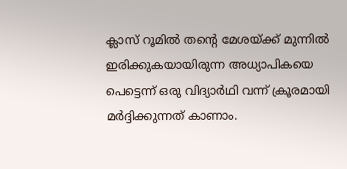ക്ലാസ് റൂമില്‍ തന്‍റെ മേശയ്ക്ക് മുന്നില്‍ ഇരിക്കുകയായിരുന്ന അധ്യാപികയെ പെട്ടെന്ന് ഒരു വിദ്യാര്‍ഥി വന്ന് ക്രൂരമായി മര്‍ദ്ദിക്കുന്നത് കാണാം.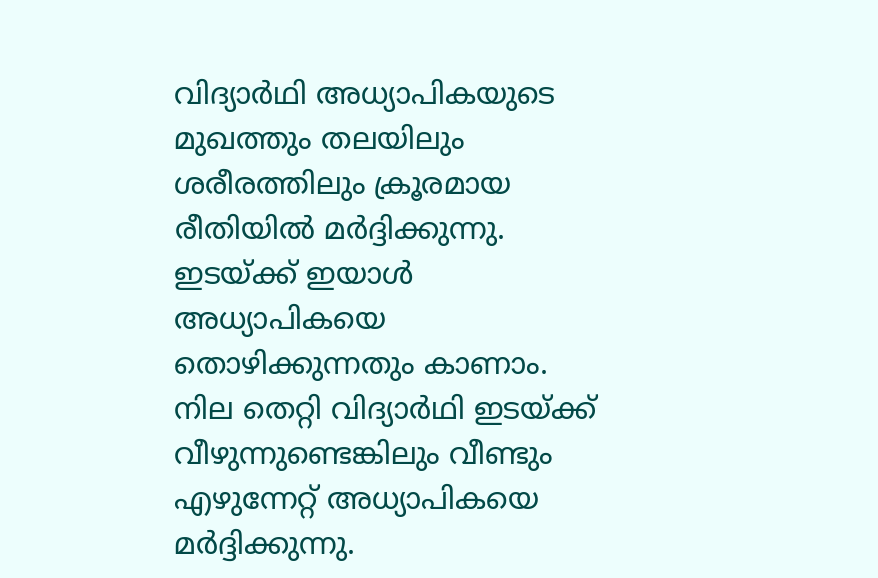വിദ്യാർഥി അധ്യാപികയുടെ മുഖത്തും തലയിലും ശരീരത്തിലും ക്രൂരമായ രീതിയില്‍ മര്‍ദ്ദിക്കുന്നു. ഇടയ്ക്ക് ഇയാള്‍ അധ്യാപികയെ തൊഴിക്കുന്നതും കാണാം. നില തെറ്റി വിദ്യാർഥി ഇടയ്ക്ക് വീഴുന്നുണ്ടെങ്കിലും വീണ്ടും എഴുന്നേറ്റ് അധ്യാപികയെ മര്‍ദ്ദിക്കുന്നു.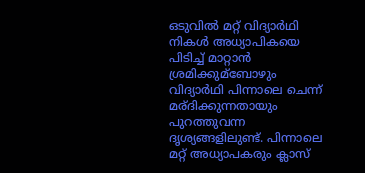ഒടുവില്‍ മറ്റ് വിദ്യാർഥി നികള്‍ അധ്യാപികയെ പിടിച്ച്‌ മാറ്റാന്‍ ശ്രമിക്കുമ്ബോഴും വിദ്യാർഥി പിന്നാലെ ചെന്ന് മര്ദിക്കുന്നതായും പുറത്തുവന്ന ദൃശ്യങ്ങളിലുണ്ട്. പിന്നാലെ മറ്റ് അധ്യാപകരും ക്ലാസ്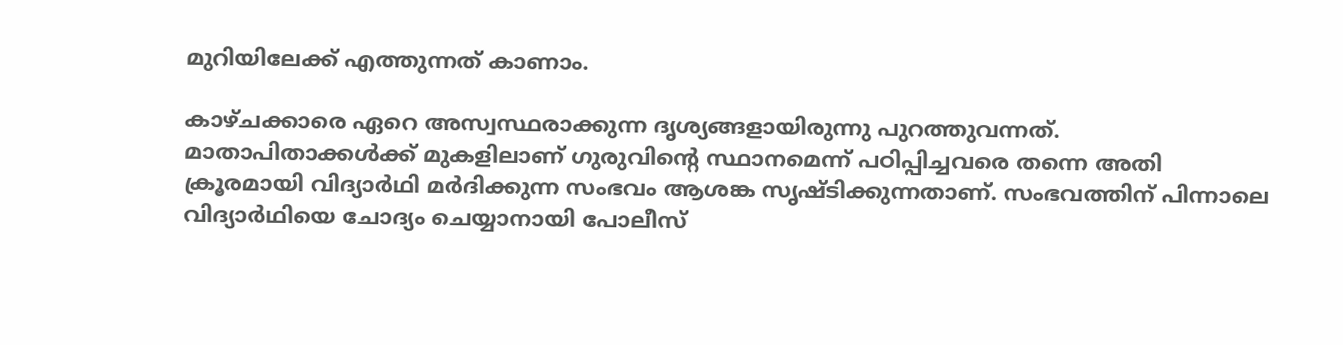മുറിയിലേക്ക് എത്തുന്നത് കാണാം.

കാഴ്ചക്കാരെ ഏറെ അസ്വസ്ഥരാക്കുന്ന ദൃശ്യങ്ങളായിരുന്നു പുറത്തുവന്നത്. മാതാപിതാക്കള്‍ക്ക് മുകളിലാണ് ഗുരുവിന്റെ സ്ഥാനമെന്ന് പഠിപ്പിച്ചവരെ തന്നെ അതി ക്രൂരമായി വിദ്യാർഥി മർദിക്കുന്ന സംഭവം ആശങ്ക സൃഷ്ടിക്കുന്നതാണ്. സംഭവത്തിന് പിന്നാലെ വിദ്യാർഥിയെ ചോദ്യം ചെയ്യാനായി പോലീസ്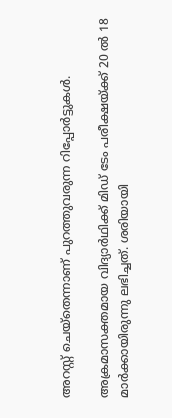അറസ്റ്റ് ചെയ്തെന്നാണ് പുറത്തുവരുന്ന റിപ്പോർട്ടുകള്‍.

അക്രമാസക്തമായ വിദ്യാർഥിക്ക് മിഡ് ടേം പരീക്ഷയ്ക്ക് 20 ല്‍ 18 മാർക്കായിരുന്നു ലഭിച്ചത്. ശരിയായി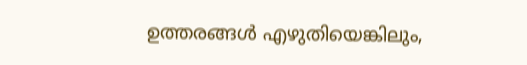ഉത്തരങ്ങള്‍ എഴുതിയെങ്കിലും,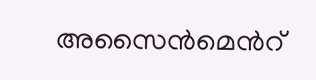അസൈൻമെന്‍റ്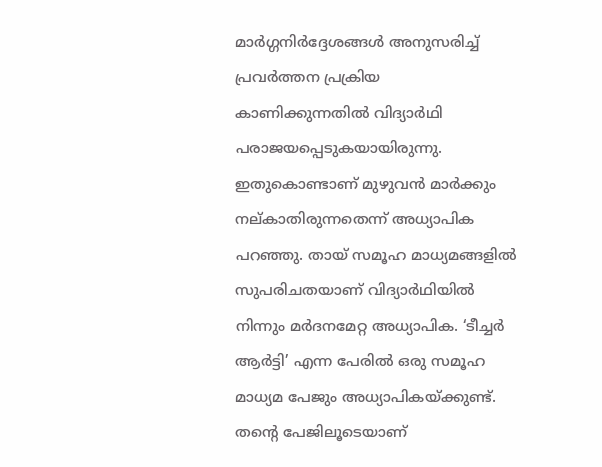മാർഗ്ഗനിർദ്ദേശങ്ങള്‍ അനുസരിച്ച്‌ പ്രവർത്തന പ്രക്രിയ കാണിക്കുന്നതില്‍ വിദ്യാർഥി പരാജയപ്പെടുകയായിരുന്നു. ഇതുകൊണ്ടാണ് മുഴുവൻ മാർക്കും നല്കാതിരുന്നതെന്ന് അധ്യാപിക പറഞ്ഞു. തായ് സമൂഹ മാധ്യമങ്ങളില്‍ സുപരിചതയാണ് വിദ്യാർഥിയില്‍ നിന്നും മർദനമേറ്റ അധ്യാപിക. ‘ടീച്ചർ ആർട്ടി’ എന്ന പേരില്‍ ഒരു സമൂഹ മാധ്യമ പേജും അധ്യാപികയ്ക്കുണ്ട്. തന്‍റെ പേജിലൂടെയാണ്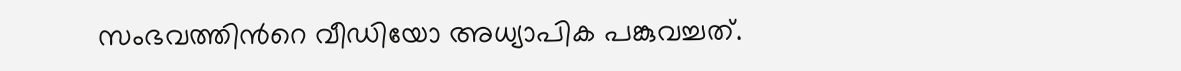സംഭവത്തിന്‍റെ വീഡിയോ അധ്യാപിക പങ്കുവച്ചത്.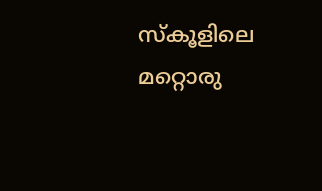സ്കൂളിലെ മറ്റൊരു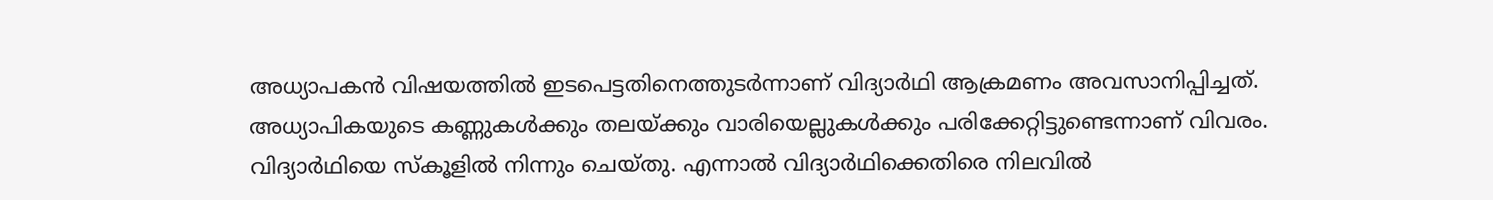അധ്യാപകൻ വിഷയത്തില്‍ ഇടപെട്ടതിനെത്തുടർന്നാണ് വിദ്യാർഥി ആക്രമണം അവസാനിപ്പിച്ചത്. അധ്യാപികയുടെ കണ്ണുകള്‍ക്കും തലയ്ക്കും വാരിയെല്ലുകള്‍ക്കും പരിക്കേറ്റിട്ടുണ്ടെന്നാണ് വിവരം. വിദ്യാർഥിയെ സ്കൂളില്‍ നിന്നും ചെയ്തു. എന്നാല്‍ വിദ്യാർഥിക്കെതിരെ നിലവില്‍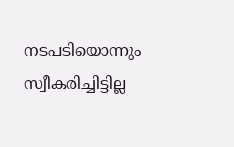നടപടിയൊന്നും സ്വീകരിച്ചിട്ടില്ല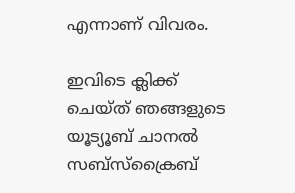എന്നാണ് വിവരം.

ഇവിടെ ക്ലിക്ക് ചെയ്ത് ഞങ്ങളുടെ യൂട്യൂബ് ചാനൽ സബ്സ്ക്രൈബ്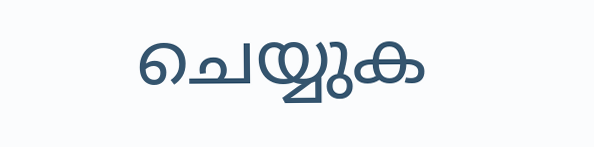ചെയ്യുക